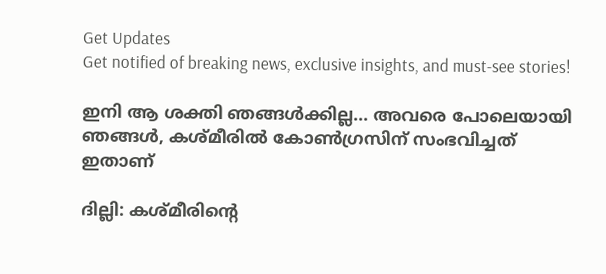Get Updates
Get notified of breaking news, exclusive insights, and must-see stories!

ഇനി ആ ശക്തി ഞങ്ങള്‍ക്കില്ല... അവരെ പോലെയായി ഞങ്ങള്‍, കശ്മീരില്‍ കോണ്‍ഗ്രസിന് സംഭവിച്ചത് ഇതാണ്

ദില്ലി: കശ്മീരിന്റെ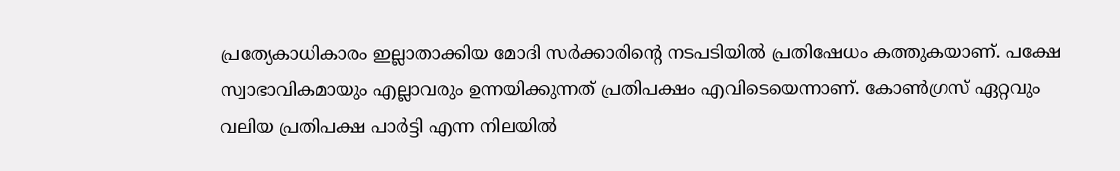പ്രത്യേകാധികാരം ഇല്ലാതാക്കിയ മോദി സര്‍ക്കാരിന്റെ നടപടിയില്‍ പ്രതിഷേധം കത്തുകയാണ്. പക്ഷേ സ്വാഭാവികമായും എല്ലാവരും ഉന്നയിക്കുന്നത് പ്രതിപക്ഷം എവിടെയെന്നാണ്. കോണ്‍ഗ്രസ് ഏറ്റവും വലിയ പ്രതിപക്ഷ പാര്‍ട്ടി എന്ന നിലയില്‍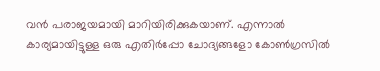വന്‍ പരാജയമായി മാറിയിരിക്കുകയാണ്. എന്നാല്‍ കാര്യമായിട്ടുള്ള ഒരു എതിര്‍പ്പോ ചോദ്യങ്ങളോ കോണ്‍ഗ്രസില്‍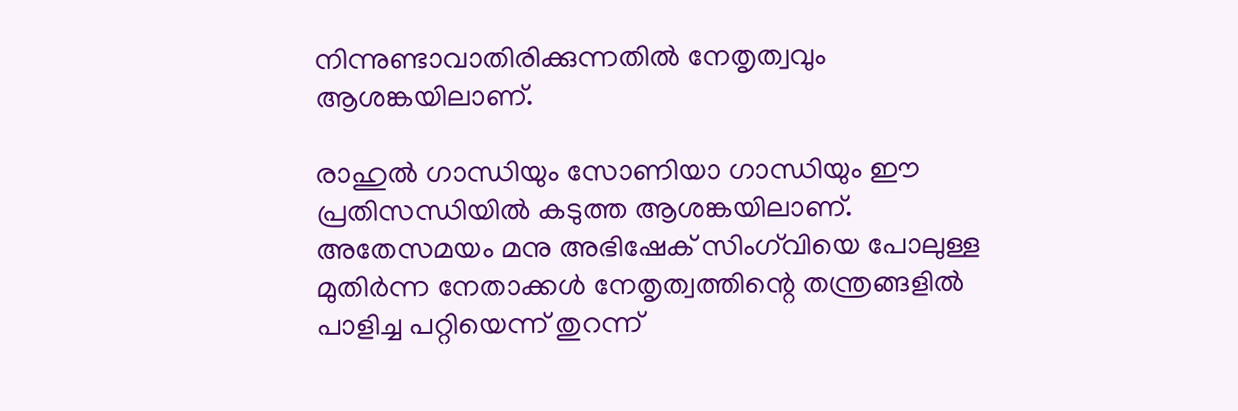നിന്നുണ്ടാവാതിരിക്കുന്നതില്‍ നേതൃത്വവും ആശങ്കയിലാണ്.

രാഹുല്‍ ഗാന്ധിയും സോണിയാ ഗാന്ധിയും ഈ പ്രതിസന്ധിയില്‍ കടുത്ത ആശങ്കയിലാണ്. അതേസമയം മനു അഭിഷേക് സിംഗ്‌വിയെ പോലുള്ള മുതിര്‍ന്ന നേതാക്കള്‍ നേതൃത്വത്തിന്റെ തന്ത്രങ്ങളില്‍ പാളിച്ച പറ്റിയെന്ന് തുറന്ന്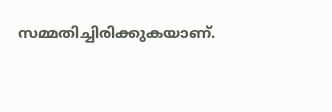സമ്മതിച്ചിരിക്കുകയാണ്.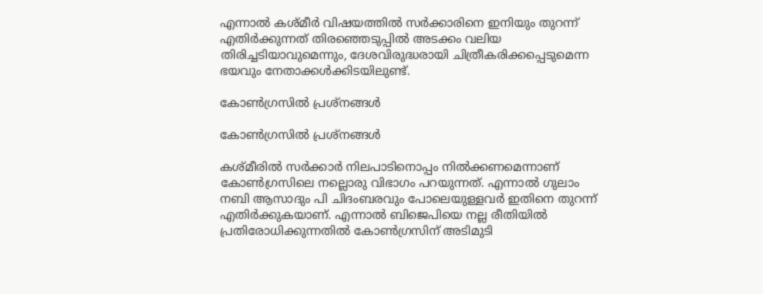എന്നാല്‍ കശ്മീര്‍ വിഷയത്തില്‍ സര്‍ക്കാരിനെ ഇനിയും തുറന്ന് എതിര്‍ക്കുന്നത് തിരഞ്ഞെടുപ്പില്‍ അടക്കം വലിയ തിരിച്ചടിയാവുമെന്നും, ദേശവിരുദ്ധരായി ചിത്രീകരിക്കപ്പെടുമെന്ന ഭയവും നേതാക്കള്‍ക്കിടയിലുണ്ട്.

കോണ്‍ഗ്രസില്‍ പ്രശ്‌നങ്ങള്‍

കോണ്‍ഗ്രസില്‍ പ്രശ്‌നങ്ങള്‍

കശ്മീരില്‍ സര്‍ക്കാര്‍ നിലപാടിനൊപ്പം നില്‍ക്കണമെന്നാണ് കോണ്‍ഗ്രസിലെ നല്ലൊരു വിഭാഗം പറയുന്നത്. എന്നാല്‍ ഗുലാം നബി ആസാദും പി ചിദംബരവും പോലെയുള്ളവര്‍ ഇതിനെ തുറന്ന് എതിര്‍ക്കുകയാണ്. എന്നാല്‍ ബിജെപിയെ നല്ല രീതിയില്‍ പ്രതിരോധിക്കുന്നതില്‍ കോണ്‍ഗ്രസിന് അടിമുടി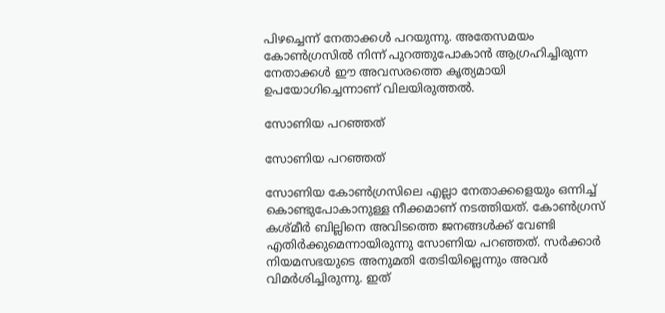പിഴച്ചെന്ന് നേതാക്കള്‍ പറയുന്നു. അതേസമയം കോണ്‍ഗ്രസില്‍ നിന്ന് പുറത്തുപോകാന്‍ ആഗ്രഹിച്ചിരുന്ന നേതാക്കള്‍ ഈ അവസരത്തെ കൃത്യമായി ഉപയോഗിച്ചെന്നാണ് വിലയിരുത്തല്‍.

സോണിയ പറഞ്ഞത്

സോണിയ പറഞ്ഞത്

സോണിയ കോണ്‍ഗ്രസിലെ എല്ലാ നേതാക്കളെയും ഒന്നിച്ച് കൊണ്ടുപോകാനുള്ള നീക്കമാണ് നടത്തിയത്. കോണ്‍ഗ്രസ് കശ്മീര്‍ ബില്ലിനെ അവിടത്തെ ജനങ്ങള്‍ക്ക് വേണ്ടി എതിര്‍ക്കുമെന്നായിരുന്നു സോണിയ പറഞ്ഞത്. സര്‍ക്കാര്‍ നിയമസഭയുടെ അനുമതി തേടിയില്ലെന്നും അവര്‍ വിമര്‍ശിച്ചിരുന്നു. ഇത്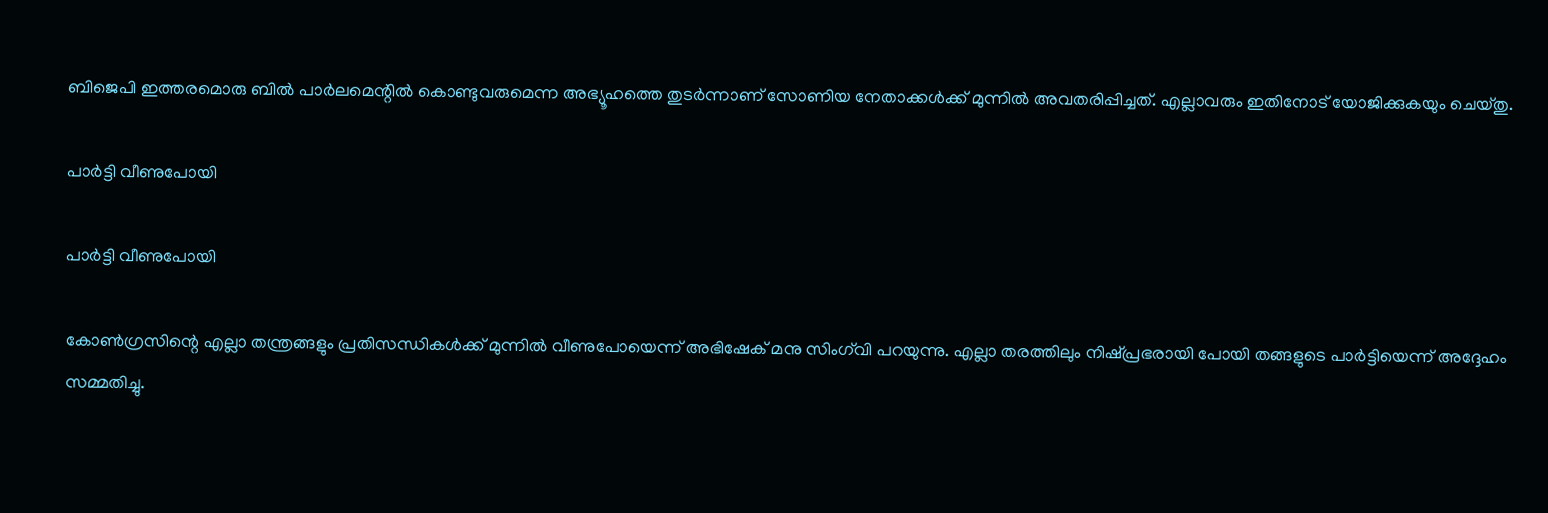ബിജെപി ഇത്തരമൊരു ബില്‍ പാര്‍ലമെന്റില്‍ കൊണ്ടുവരുമെന്ന അഭ്യൂഹത്തെ തുടര്‍ന്നാണ് സോണിയ നേതാക്കള്‍ക്ക് മുന്നില്‍ അവതരിപ്പിച്ചത്. എല്ലാവരും ഇതിനോട് യോജിക്കുകയും ചെയ്തു.

പാര്‍ട്ടി വീണുപോയി

പാര്‍ട്ടി വീണുപോയി

കോണ്‍ഗ്രസിന്റെ എല്ലാ തന്ത്രങ്ങളും പ്രതിസന്ധികള്‍ക്ക് മുന്നില്‍ വീണുപോയെന്ന് അഭിഷേക് മനു സിംഗ്‌വി പറയുന്നു. എല്ലാ തരത്തിലും നിഷ്പ്രഭരായി പോയി തങ്ങളുടെ പാര്‍ട്ടിയെന്ന് അദ്ദേഹം സമ്മതിച്ചു.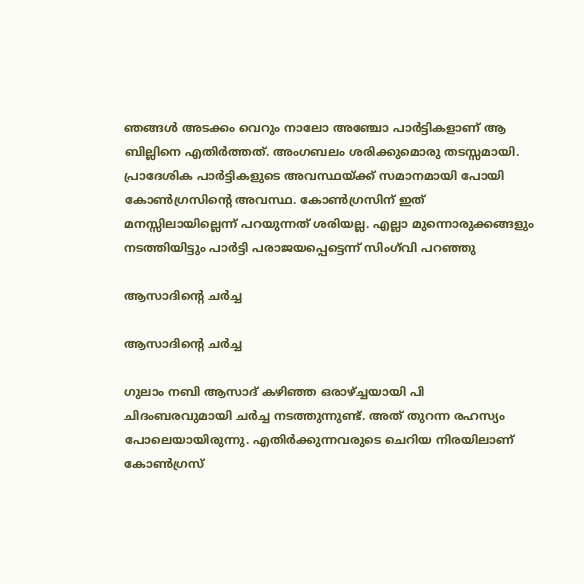ഞങ്ങള്‍ അടക്കം വെറും നാലോ അഞ്ചോ പാര്‍ട്ടികളാണ് ആ ബില്ലിനെ എതിര്‍ത്തത്. അംഗബലം ശരിക്കുമൊരു തടസ്സമായി. പ്രാദേശിക പാര്‍ട്ടികളുടെ അവസ്ഥയ്ക്ക് സമാനമായി പോയി കോണ്‍ഗ്രസിന്റെ അവസ്ഥ. കോണ്‍ഗ്രസിന് ഇത് മനസ്സിലായില്ലെന്ന് പറയുന്നത് ശരിയല്ല. എല്ലാ മുന്നൊരുക്കങ്ങളും നടത്തിയിട്ടും പാര്‍ട്ടി പരാജയപ്പെട്ടെന്ന് സിംഗ്‌വി പറഞ്ഞു

ആസാദിന്റെ ചര്‍ച്ച

ആസാദിന്റെ ചര്‍ച്ച

ഗുലാം നബി ആസാദ് കഴിഞ്ഞ ഒരാഴ്ച്ചയായി പി ചിദംബരവുമായി ചര്‍ച്ച നടത്തുന്നുണ്ട്. അത് തുറന്ന രഹസ്യം പോലെയായിരുന്നു. എതിര്‍ക്കുന്നവരുടെ ചെറിയ നിരയിലാണ് കോണ്‍ഗ്രസ്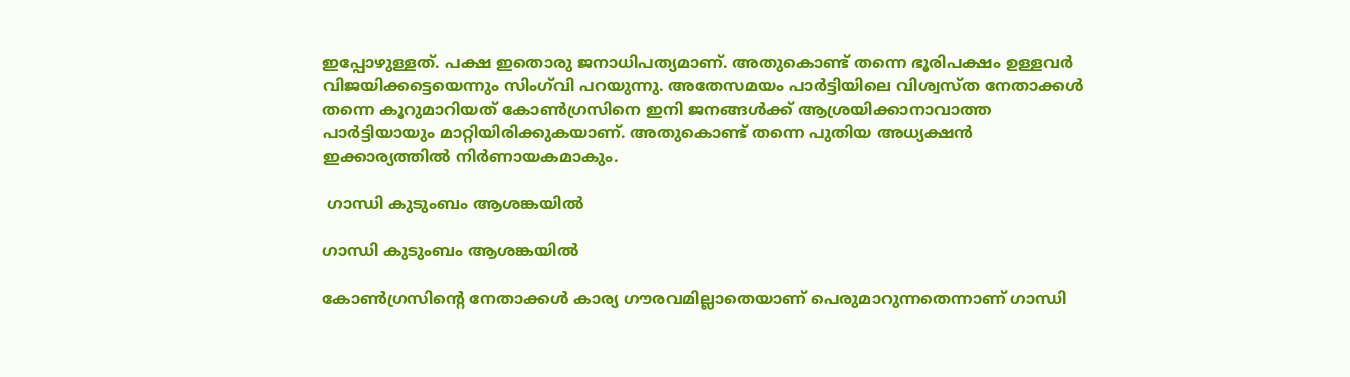ഇപ്പോഴുള്ളത്. പക്ഷ ഇതൊരു ജനാധിപത്യമാണ്. അതുകൊണ്ട് തന്നെ ഭൂരിപക്ഷം ഉള്ളവര്‍ വിജയിക്കട്ടെയെന്നും സിംഗ്‌വി പറയുന്നു. അതേസമയം പാര്‍ട്ടിയിലെ വിശ്വസ്ത നേതാക്കള്‍ തന്നെ കൂറുമാറിയത് കോണ്‍ഗ്രസിനെ ഇനി ജനങ്ങള്‍ക്ക് ആശ്രയിക്കാനാവാത്ത പാര്‍ട്ടിയായും മാറ്റിയിരിക്കുകയാണ്. അതുകൊണ്ട് തന്നെ പുതിയ അധ്യക്ഷന്‍ ഇക്കാര്യത്തില്‍ നിര്‍ണായകമാകും.

 ഗാന്ധി കുടുംബം ആശങ്കയില്‍

ഗാന്ധി കുടുംബം ആശങ്കയില്‍

കോണ്‍ഗ്രസിന്റെ നേതാക്കള്‍ കാര്യ ഗൗരവമില്ലാതെയാണ് പെരുമാറുന്നതെന്നാണ് ഗാന്ധി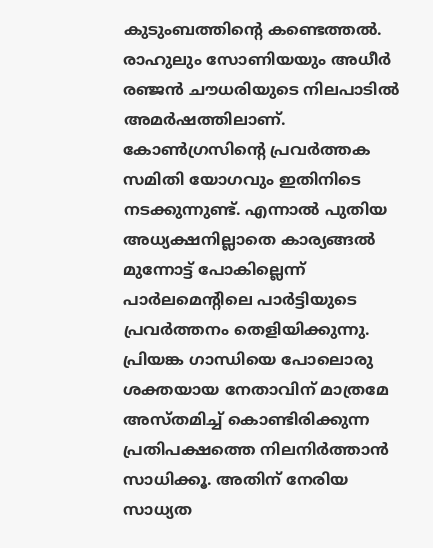കുടുംബത്തിന്റെ കണ്ടെത്തല്‍. രാഹുലും സോണിയയും അധീര്‍ രഞ്ജന്‍ ചൗധരിയുടെ നിലപാടില്‍ അമര്‍ഷത്തിലാണ്. കോണ്‍ഗ്രസിന്റെ പ്രവര്‍ത്തക സമിതി യോഗവും ഇതിനിടെ നടക്കുന്നുണ്ട്. എന്നാല്‍ പുതിയ അധ്യക്ഷനില്ലാതെ കാര്യങ്ങല്‍ മുന്നോട്ട് പോകില്ലെന്ന് പാര്‍ലമെന്റിലെ പാര്‍ട്ടിയുടെ പ്രവര്‍ത്തനം തെളിയിക്കുന്നു. പ്രിയങ്ക ഗാന്ധിയെ പോലൊരു ശക്തയായ നേതാവിന് മാത്രമേ അസ്തമിച്ച് കൊണ്ടിരിക്കുന്ന പ്രതിപക്ഷത്തെ നിലനിര്‍ത്താന്‍ സാധിക്കൂ. അതിന് നേരിയ സാധ്യത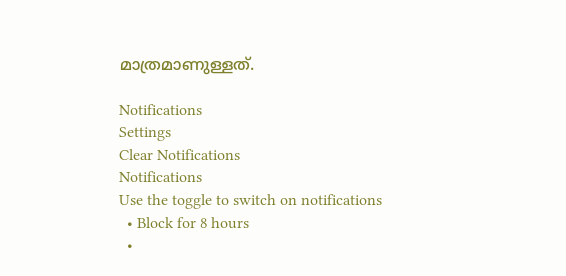മാത്രമാണുള്ളത്.

Notifications
Settings
Clear Notifications
Notifications
Use the toggle to switch on notifications
  • Block for 8 hours
  •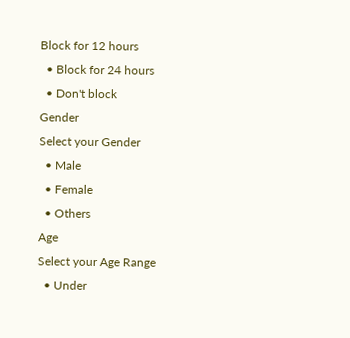Block for 12 hours
  • Block for 24 hours
  • Don't block
Gender
Select your Gender
  • Male
  • Female
  • Others
Age
Select your Age Range
  • Under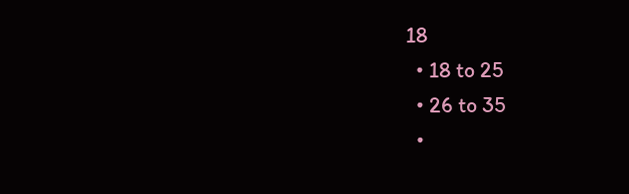18
  • 18 to 25
  • 26 to 35
  •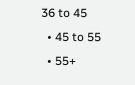36 to 45
  • 45 to 55
  • 55+